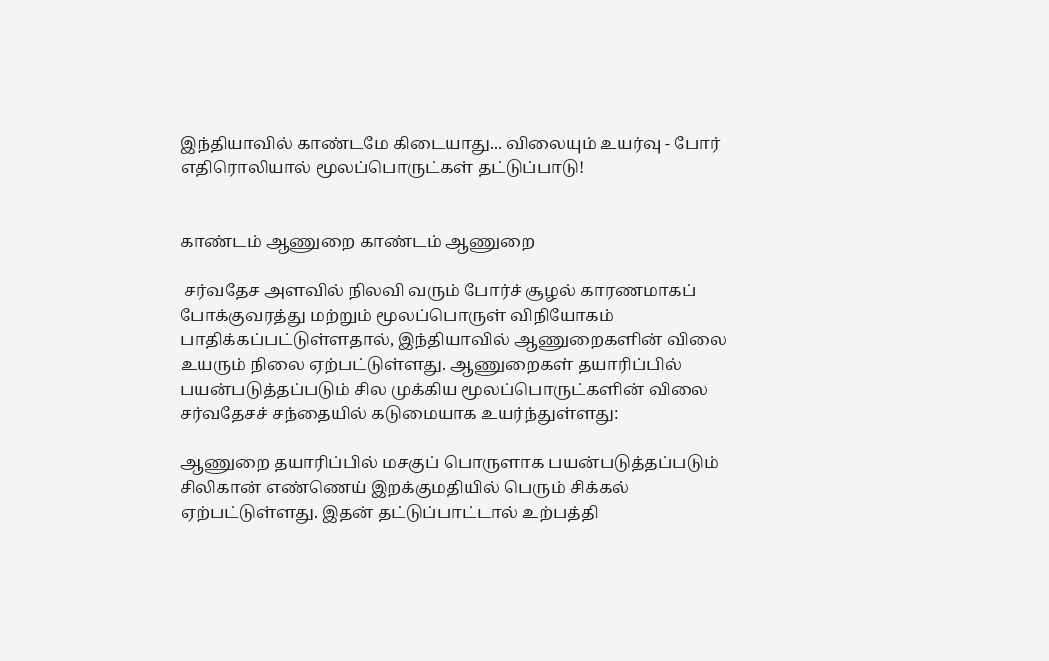இந்தியாவில் காண்டமே கிடையாது... விலையும் உயர்வு - போர் எதிரொலியால் மூலப்பொருட்கள் தட்டுப்பாடு!


காண்டம் ஆணுறை காண்டம் ஆணுறை

 சர்வதேச அளவில் நிலவி வரும் போர்ச் சூழல் காரணமாகப் போக்குவரத்து மற்றும் மூலப்பொருள் விநியோகம் பாதிக்கப்பட்டுள்ளதால், இந்தியாவில் ஆணுறைகளின் விலை உயரும் நிலை ஏற்பட்டுள்ளது. ஆணுறைகள் தயாரிப்பில் பயன்படுத்தப்படும் சில முக்கிய மூலப்பொருட்களின் விலை சர்வதேசச் சந்தையில் கடுமையாக உயர்ந்துள்ளது:

ஆணுறை தயாரிப்பில் மசகுப் பொருளாக பயன்படுத்தப்படும் சிலிகான் எண்ணெய் இறக்குமதியில் பெரும் சிக்கல் ஏற்பட்டுள்ளது. இதன் தட்டுப்பாட்டால் உற்பத்தி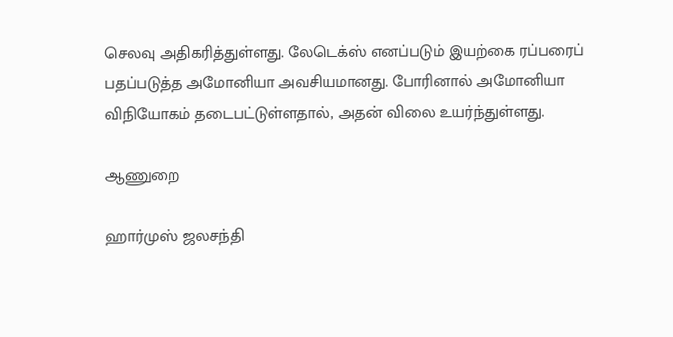செலவு அதிகரித்துள்ளது. லேடெக்ஸ் எனப்படும் இயற்கை ரப்பரைப் பதப்படுத்த அமோனியா அவசியமானது. போரினால் அமோனியா விநியோகம் தடைபட்டுள்ளதால், அதன் விலை உயர்ந்துள்ளது.

ஆணுறை

ஹார்முஸ் ஜலசந்தி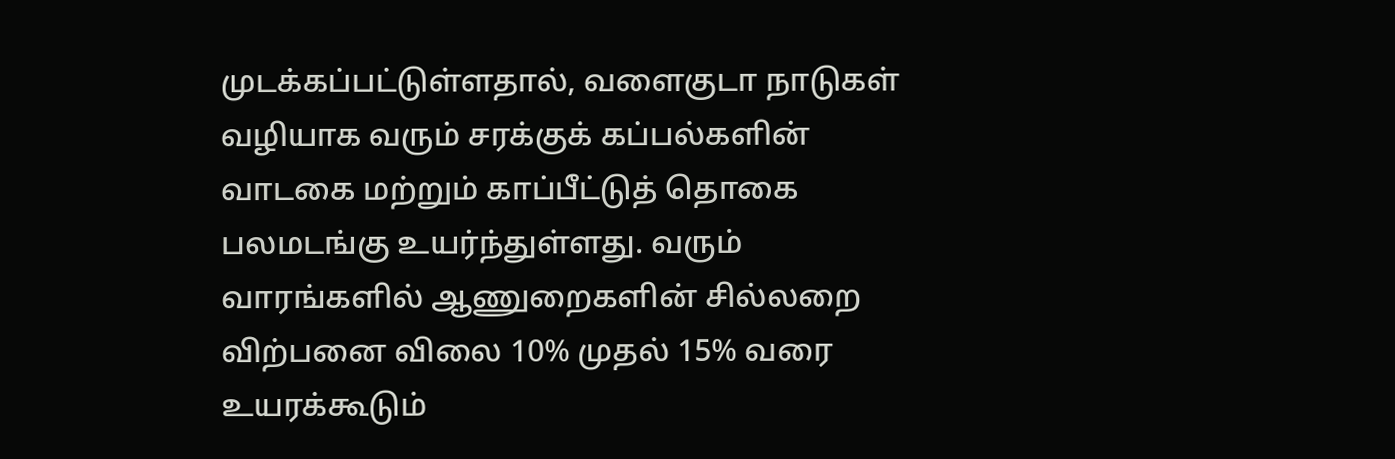முடக்கப்பட்டுள்ளதால், வளைகுடா நாடுகள் வழியாக வரும் சரக்குக் கப்பல்களின் வாடகை மற்றும் காப்பீட்டுத் தொகை பலமடங்கு உயர்ந்துள்ளது. வரும் வாரங்களில் ஆணுறைகளின் சில்லறை விற்பனை விலை 10% முதல் 15% வரை உயரக்கூடும்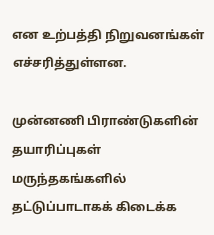என உற்பத்தி நிறுவனங்கள் எச்சரித்துள்ளன.

முன்னணி பிராண்டுகளின் தயாரிப்புகள் மருந்தகங்களில் தட்டுப்பாடாகக் கிடைக்க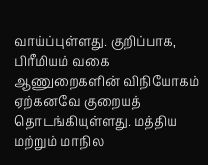வாய்ப்புள்ளது. குறிப்பாக, பிரீமியம் வகை ஆணுறைகளின் விநியோகம் ஏற்கனவே குறையத் தொடங்கியுள்ளது. மத்திய மற்றும் மாநில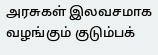அரசுகள் இலவசமாக வழங்கும் குடும்பக்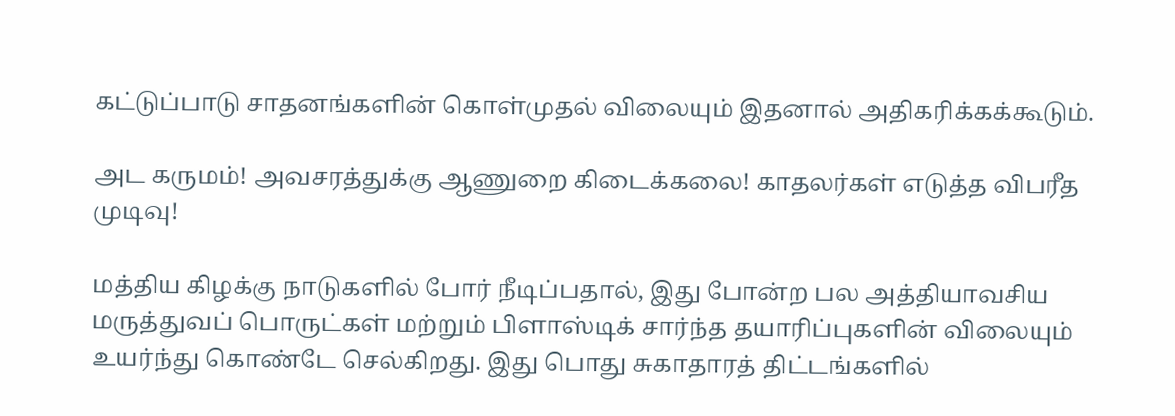கட்டுப்பாடு சாதனங்களின் கொள்முதல் விலையும் இதனால் அதிகரிக்கக்கூடும்.

அட கருமம்! அவசரத்துக்கு ஆணுறை கிடைக்கலை! காதலர்கள் எடுத்த விபரீத முடிவு!

மத்திய கிழக்கு நாடுகளில் போர் நீடிப்பதால், இது போன்ற பல அத்தியாவசிய மருத்துவப் பொருட்கள் மற்றும் பிளாஸ்டிக் சார்ந்த தயாரிப்புகளின் விலையும் உயர்ந்து கொண்டே செல்கிறது. இது பொது சுகாதாரத் திட்டங்களில்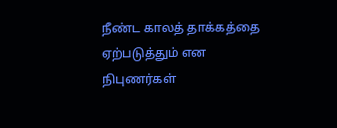நீண்ட காலத் தாக்கத்தை ஏற்படுத்தும் என நிபுணர்கள்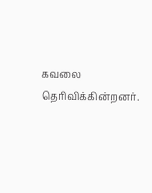கவலை தெரிவிக்கின்றனர்.